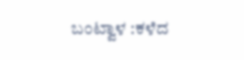ಬಂಟ್ವಾಳ :ಕಳೆದ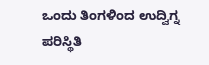ಒಂದು ತಿಂಗಳಿಂದ ಉದ್ವಿಗ್ನ ಪರಿಸ್ಥಿತಿ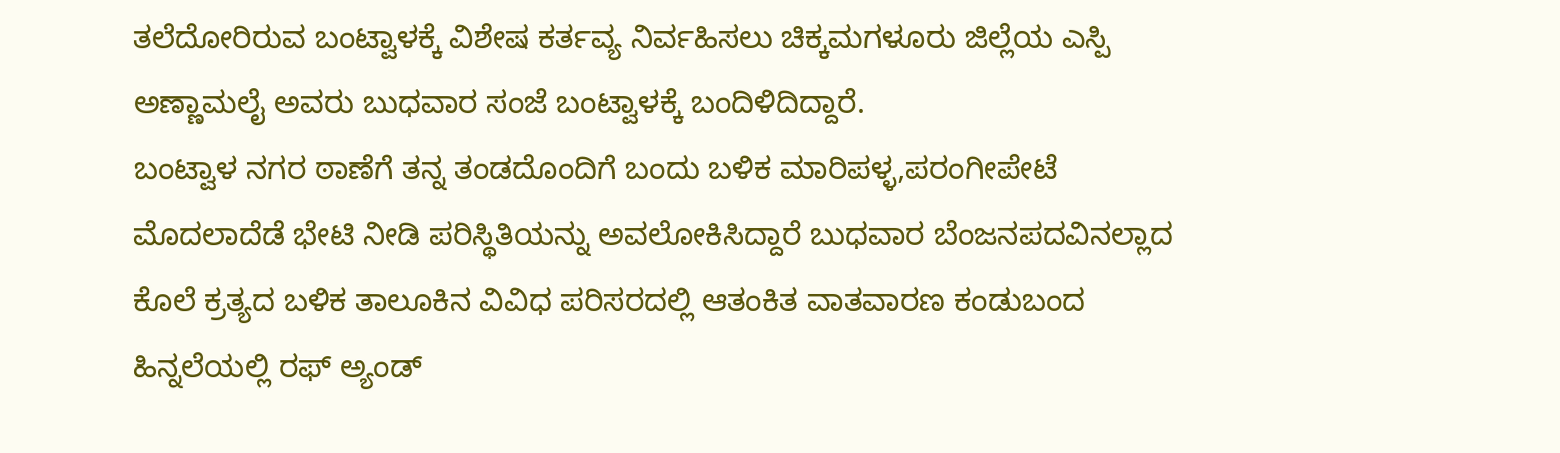ತಲೆದೋರಿರುವ ಬಂಟ್ವಾಳಕ್ಕೆ ವಿಶೇಷ ಕರ್ತವ್ಯ ನಿರ್ವಹಿಸಲು ಚಿಕ್ಕಮಗಳೂರು ಜಿಲ್ಲೆಯ ಎಸ್ಪಿ ಅಣ್ಣಾಮಲೈ ಅವರು ಬುಧವಾರ ಸಂಜೆ ಬಂಟ್ವಾಳಕ್ಕೆ ಬಂದಿಳಿದಿದ್ದಾರೆ.
ಬಂಟ್ವಾಳ ನಗರ ಠಾಣೆಗೆ ತನ್ನ ತಂಡದೊಂದಿಗೆ ಬಂದು ಬಳಿಕ ಮಾರಿಪಳ್ಳ,ಪರಂಗೀಪೇಟೆ ಮೊದಲಾದೆಡೆ ಭೇಟಿ ನೀಡಿ ಪರಿಸ್ಥಿತಿಯನ್ನು ಅವಲೋಕಿಸಿದ್ದಾರೆ ಬುಧವಾರ ಬೆಂಜನಪದವಿನಲ್ಲಾದ ಕೊಲೆ ಕ್ರತ್ಯದ ಬಳಿಕ ತಾಲೂಕಿನ ವಿವಿಧ ಪರಿಸರದಲ್ಲಿ ಆತಂಕಿತ ವಾತವಾರಣ ಕಂಡುಬಂದ ಹಿನ್ನಲೆಯಲ್ಲಿ ರಫ್ ಅ್ಯಂಡ್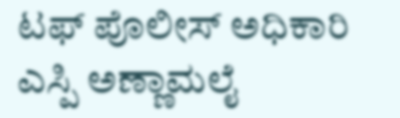ಟಫ್ ಪೊಲೀಸ್ ಅಧಿಕಾರಿ ಎಸ್ಪಿ ಅಣ್ಣಾಮಲೈ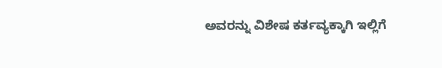ಅವರನ್ನು ವಿಶೇಷ ಕರ್ತವ್ಯಕ್ಕಾಗಿ ಇಲ್ಲಿಗೆ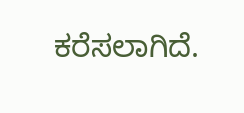ಕರೆಸಲಾಗಿದೆ.